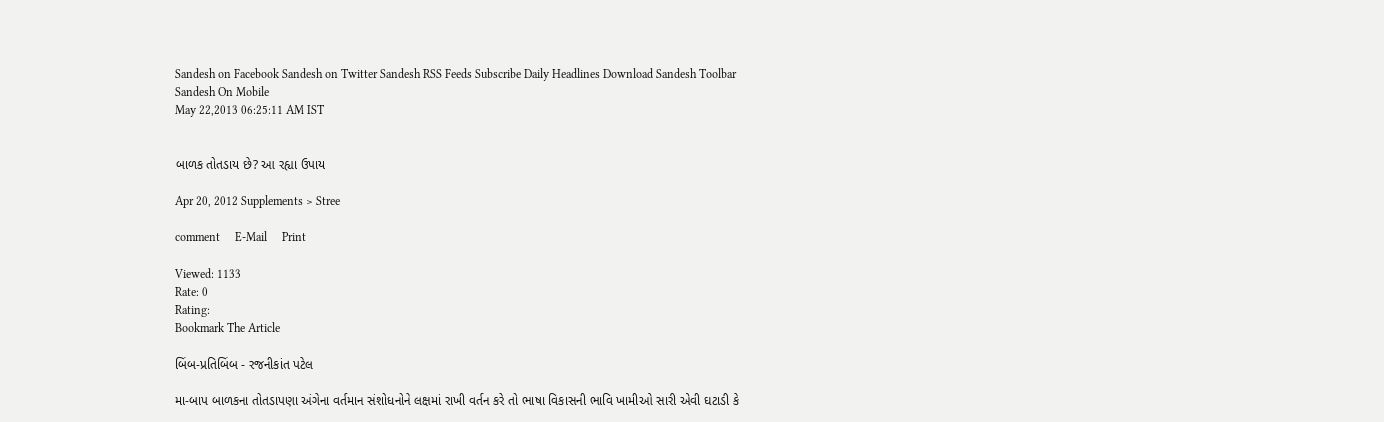Sandesh on Facebook Sandesh on Twitter Sandesh RSS Feeds Subscribe Daily Headlines Download Sandesh Toolbar Sandesh On Mobile
May 22,2013 06:25:11 AM IST


બાળક તોતડાય છે? આ રહ્યા ઉપાય

Apr 20, 2012 Supplements > Stree

comment     E-Mail     Print

Viewed: 1133
Rate: 0
Rating:
Bookmark The Article

બિંબ-પ્રતિબિંબ - રજનીકાંત પટેલ

મા-બાપ બાળકના તોતડાપણા અંગેના વર્તમાન સંશોધનોને લક્ષમાં રાખી વર્તન કરે તો ભાષા વિકાસની ભાવિ ખામીઓ સારી એવી ઘટાડી કે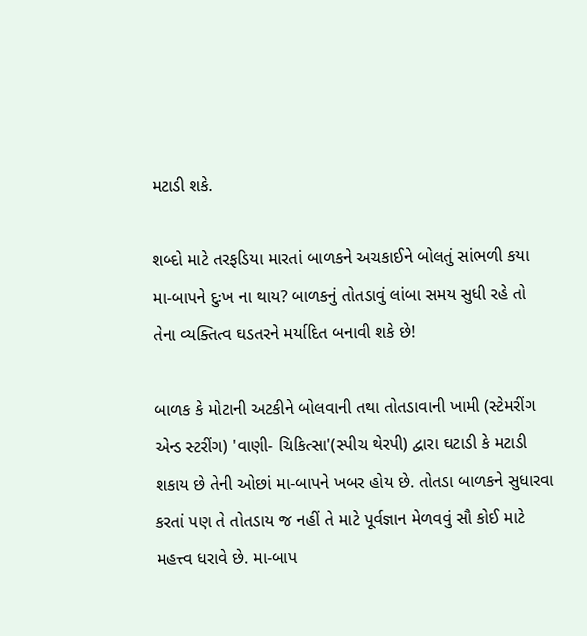મટાડી શકે.

શબ્દો માટે તરફડિયા મારતાં બાળકને અચકાઈને બોલતું સાંભળી કયા મા-બાપને દુઃખ ના થાય? બાળકનું તોતડાવું લાંબા સમય સુધી રહે તો તેના વ્યક્તિત્વ ઘડતરને મર્યાદિત બનાવી શકે છે!

બાળક કે મોટાની અટકીને બોલવાની તથા તોતડાવાની ખામી (સ્ટેમરીંગ એન્ડ સ્ટરીંગ) 'વાણી- ચિકિત્સા'(સ્પીચ થેરપી) દ્વારા ઘટાડી કે મટાડી શકાય છે તેની ઓછાં મા-બાપને ખબર હોય છે. તોતડા બાળકને સુધારવા કરતાં પણ તે તોતડાય જ નહીં તે માટે પૂર્વજ્ઞાન મેળવવું સૌ કોઈ માટે મહત્ત્વ ધરાવે છે. મા-બાપ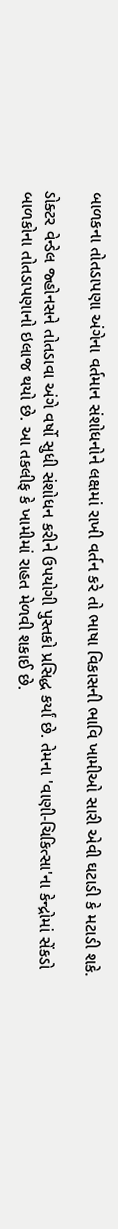બાળકના તોતડાપણા અંગેના વર્તમાન સંશોધનોને લક્ષમાં રાખી વર્તન કરે તો ભાષા વિકાસની ભાવિ ખામીઓ સારી એવી ઘટાડી કે મટાડી શકે.

ડોક્ટર વેન્ડેલ જ્હોનસને તોતડાવા અંગે વર્ષો સુધી સંશોધન કરીને ઉપયોગી પુસ્તકો પ્રસિદ્ધ કર્યાં છે. તેમના 'વાણી-ચિકિત્સા'ના કેન્દ્રોમાં સેંકડો બાળકોના તોતડાપણાનો ઇલાજ થયો છે. આ તકલીફ કે ખામીમાં રાહત મેળવી શકાઈ છે.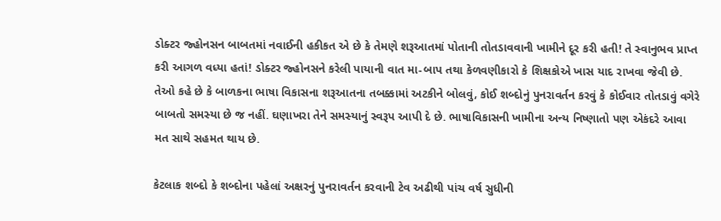ડોક્ટર જ્હોનસન બાબતમાં નવાઈની હકીકત એ છે કે તેમણે શરૂઆતમાં પોતાની તોતડાવવાની ખામીને દૂર કરી હતી! તે સ્વાનુભવ પ્રાપ્ત કરી આગળ વધ્યા હતાં! ડોક્ટર જ્હોનસને કરેલી પાયાની વાત મા-બાપ તથા કેળવણીકારો કે શિક્ષકોએ ખાસ યાદ રાખવા જેવી છે. તેઓ કહે છે કે બાળકના ભાષા વિકાસના શરૂઆતના તબક્કામાં અટકીને બોલવું, કોઈ શબ્દોનું પુનરાવર્તન કરવું કે કોઈવાર તોતડાવું વગેરે બાબતો સમસ્યા છે જ નહીં. ઘણાખરા તેને સમસ્યાનું સ્વરૂપ આપી દે છે. ભાષાવિકાસની ખામીના અન્ય નિષ્ણાતો પણ એકંદરે આવા મત સાથે સહમત થાય છે.

કેટલાક શબ્દો કે શબ્દોના પહેલાં અક્ષરનું પુનરાવર્તન કરવાની ટેવ અઢીથી પાંચ વર્ષ સુધીની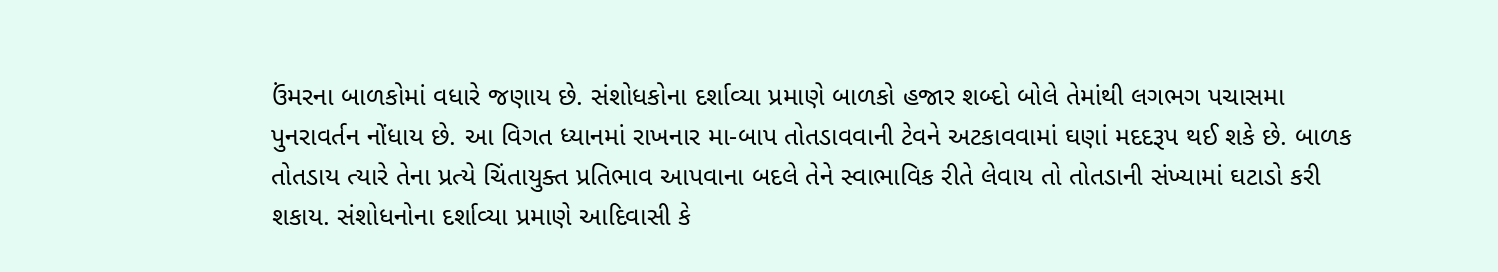ઉંમરના બાળકોમાં વધારે જણાય છે. સંશોધકોના દર્શાવ્યા પ્રમાણે બાળકો હજાર શબ્દો બોલે તેમાંથી લગભગ પચાસમા પુનરાવર્તન નોંધાય છે. આ વિગત ધ્યાનમાં રાખનાર મા-બાપ તોતડાવવાની ટેવને અટકાવવામાં ઘણાં મદદરૂપ થઈ શકે છે. બાળક તોતડાય ત્યારે તેના પ્રત્યે ચિંતાયુક્ત પ્રતિભાવ આપવાના બદલે તેને સ્વાભાવિક રીતે લેવાય તો તોતડાની સંખ્યામાં ઘટાડો કરી શકાય. સંશોધનોના દર્શાવ્યા પ્રમાણે આદિવાસી કે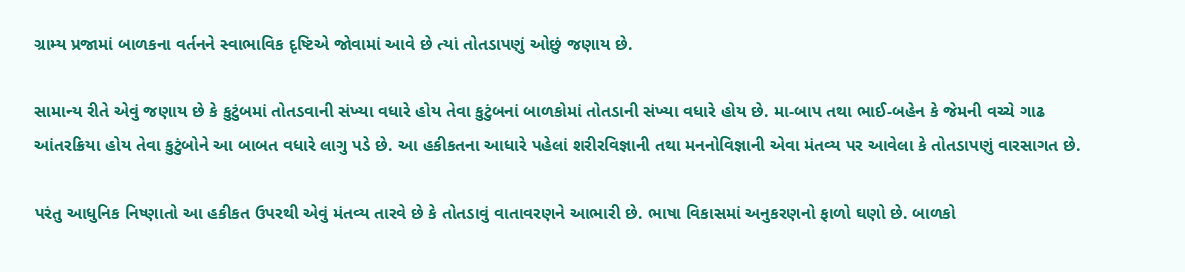ગ્રામ્ય પ્રજામાં બાળકના વર્તનને સ્વાભાવિક દૃષ્ટિએ જોવામાં આવે છે ત્યાં તોતડાપણું ઓછું જણાય છે.

સામાન્ય રીતે એવું જણાય છે કે કુટુંબમાં તોતડવાની સંખ્યા વધારે હોય તેવા કુટુંબનાં બાળકોમાં તોતડાની સંખ્યા વધારે હોય છે. મા-બાપ તથા ભાઈ-બહેન કે જેમની વચ્ચે ગાઢ આંતરક્રિયા હોય તેવા કુટુંબોને આ બાબત વધારે લાગુ પડે છે. આ હકીકતના આધારે પહેલાં શરીરવિજ્ઞાની તથા મનનોવિજ્ઞાની એવા મંતવ્ય પર આવેલા કે તોતડાપણું વારસાગત છે.

પરંતુ આધુનિક નિષ્ણાતો આ હકીકત ઉપરથી એવું મંતવ્ય તારવે છે કે તોતડાવું વાતાવરણને આભારી છે. ભાષા વિકાસમાં અનુકરણનો ફાળો ઘણો છે. બાળકો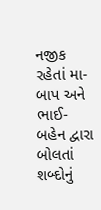નજીક રહેતાં મા-બાપ અને ભાઈ-બહેન દ્વારા બોલતાં શબ્દોનું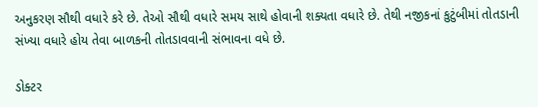અનુકરણ સૌથી વધારે કરે છે. તેઓ સૌથી વધારે સમય સાથે હોવાની શક્યતા વધારે છે. તેથી નજીકનાં કુટુંબીમાં તોતડાની સંખ્યા વધારે હોય તેવા બાળકની તોતડાવવાની સંભાવના વધે છે.

ડોક્ટર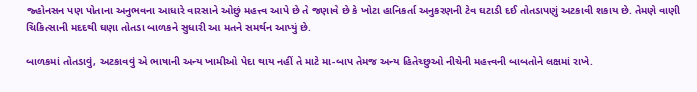જ્હોનસન પણ પોતાના અનુભવના આધારે વારસાને ઓછું મહત્ત્વ આપે છે તે જણાવે છે કે ખોટા હાનિકર્તા અનુકરણની ટેવ ઘટાડી દઈ તોતડાપણું અટકાવી શકાય છે. તેમણે વાણી ચિકિત્સાની મદદથી ઘણા તોતડા બાળકને સુધારી આ મતને સમર્થન આપ્યું છે.

બાળકમાં તોતડાવું, અટકાવવું એ ભાષાની અન્ય ખામીઓ પેદા થાય નહીં તે માટે મા-બાપ તેમજ અન્ય હિતેચ્છુઓ નીચેની મહત્ત્વની બાબતોને લક્ષમાં રાખે.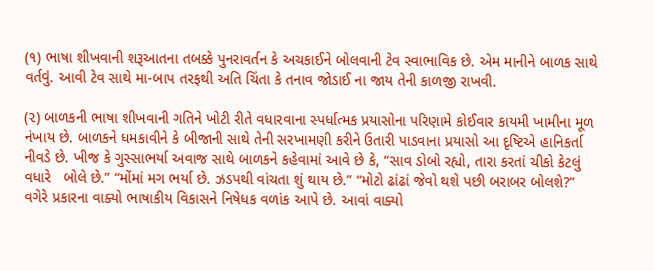(૧) ભાષા શીખવાની શરૂઆતના તબક્કે પુનરાવર્તન કે અચકાઈને બોલવાની ટેવ સ્વાભાવિક છે. એમ માનીને બાળક સાથે વર્તવું. આવી ટેવ સાથે મા-બાપ તરફથી અતિ ચિંતા કે તનાવ જોડાઈ ના જાય તેની કાળજી રાખવી.

(૨) બાળકની ભાષા શીખવાની ગતિને ખોટી રીતે વધારવાના સ્પર્ધાત્મક પ્રયાસોના પરિણામે કોઈવાર કાયમી ખામીના મૂળ નંખાય છે. બાળકને ધમકાવીને કે બીજાની સાથે તેની સરખામણી કરીને ઉતારી પાડવાના પ્રયાસો આ દૃષ્ટિએ હાનિકર્તા નીવડે છે. ખીજ કે ગુસ્સાભર્યા અવાજ સાથે બાળકને કહેવામાં આવે છે કે, “સાવ ડોબો રહ્યો, તારા કરતાં ચીકો કેટલું વધારે   બોલે છે.” “મોંમાં મગ ભર્યા છે. ઝડપથી વાંચતા શું થાય છે.” “મોટો ઢાંઢાં જેવો થશે પછી બરાબર બોલશે?” વગેરે પ્રકારના વાક્યો ભાષાકીય વિકાસને નિષેધક વળાંક આપે છે. આવાં વાક્યો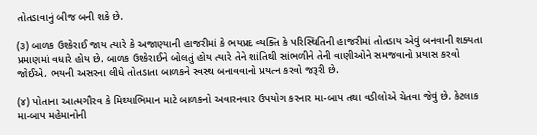તોતડાવાનું બીજ બની શકે છે.

(૩) બાળક ઉશ્કેરાઈ જાય ત્યારે કે અજાણ્યાની હાજરીમાં કે ભયપ્રદ વ્યક્તિ કે પરિસ્થિતિની હાજરીમાં તોતડાય એવું બનવાની શક્યતા પ્રમાણમાં વધારે હોય છે. બાળક ઉશ્કેરાઈને બોલતું હોય ત્યારે તેને શાંતિથી સાંભળીને તેની વાણીઓને સમજવાનો પ્રયાસ કરવો જોઈએ. ભયની અસરના લીધે તોતડાતા બાળકને સ્વસ્થ બનાવવાનો પ્રયત્ન કરવો જરૂરી છે.

(૪) પોતાના આત્મગૌરવ કે મિથ્યાભિમાન માટે બાળકનો અવારનવાર ઉપયોગ કરનાર મા-બાપ તથા વડીલોએ ચેતવા જેવું છે. કેટલાક મા-બાપ મહેમાનોની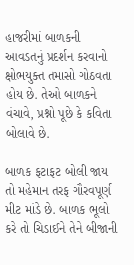હાજરીમાં બાળકની આવડતનું પ્રદર્શન કરવાનો ક્ષોભયુક્ત તમાસો ગોઠવતા હોય છે. તેઓ બાળકને વંચાવે, પ્રશ્નો પૂછે કે કવિતા બોલાવે છે.

બાળક ફટાફટ બોલી જાય તો મહેમાન તરફ ગૌરવપૂર્ણ મીટ માંડે છે. બાળક ભૂલો કરે તો ચિડાઈને તેને બીજાની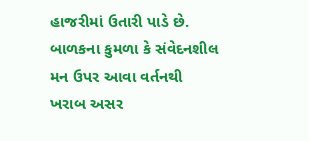હાજરીમાં ઉતારી પાડે છે. બાળકના કુમળા કે સંવેદનશીલ મન ઉપર આવા વર્તનથી ખરાબ અસર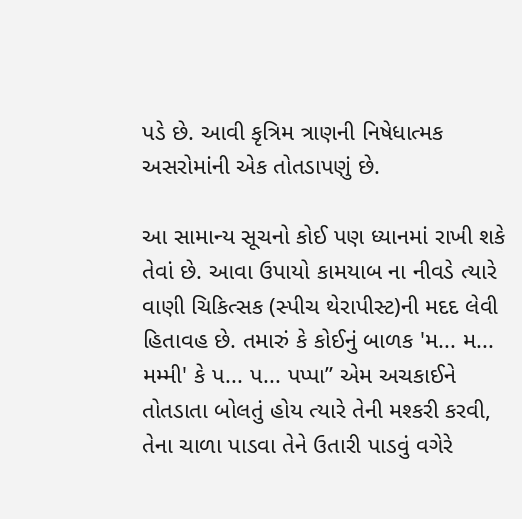પડે છે. આવી કૃત્રિમ ત્રાણની નિષેધાત્મક અસરોમાંની એક તોતડાપણું છે.

આ સામાન્ય સૂચનો કોઈ પણ ધ્યાનમાં રાખી શકે તેવાં છે. આવા ઉપાયો કામયાબ ના નીવડે ત્યારે વાણી ચિકિત્સક (સ્પીચ થેરાપીસ્ટ)ની મદદ લેવી હિતાવહ છે. તમારું કે કોઈનું બાળક 'મ... મ... મમ્મી' કે પ... પ... પપ્પા” એમ અચકાઈને તોતડાતા બોલતું હોય ત્યારે તેની મશ્કરી કરવી, તેના ચાળા પાડવા તેને ઉતારી પાડવું વગેરે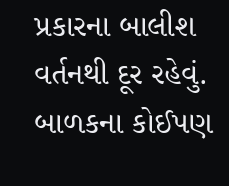પ્રકારના બાલીશ વર્તનથી દૂર રહેવું. બાળકના કોઈપણ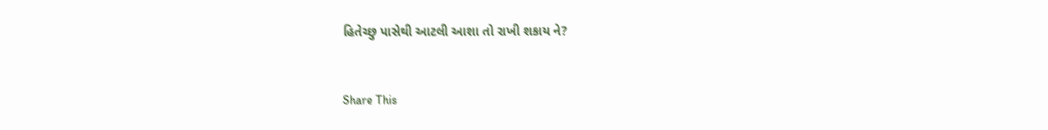હિતેચ્છુ પાસેથી આટલી આશા તો રાખી શકાય ને?


Share This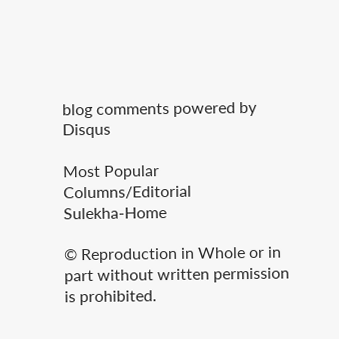blog comments powered by Disqus

Most Popular
Columns/Editorial
Sulekha-Home

© Reproduction in Whole or in part without written permission is prohibited.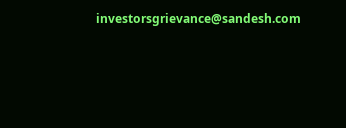investorsgrievance@sandesh.com